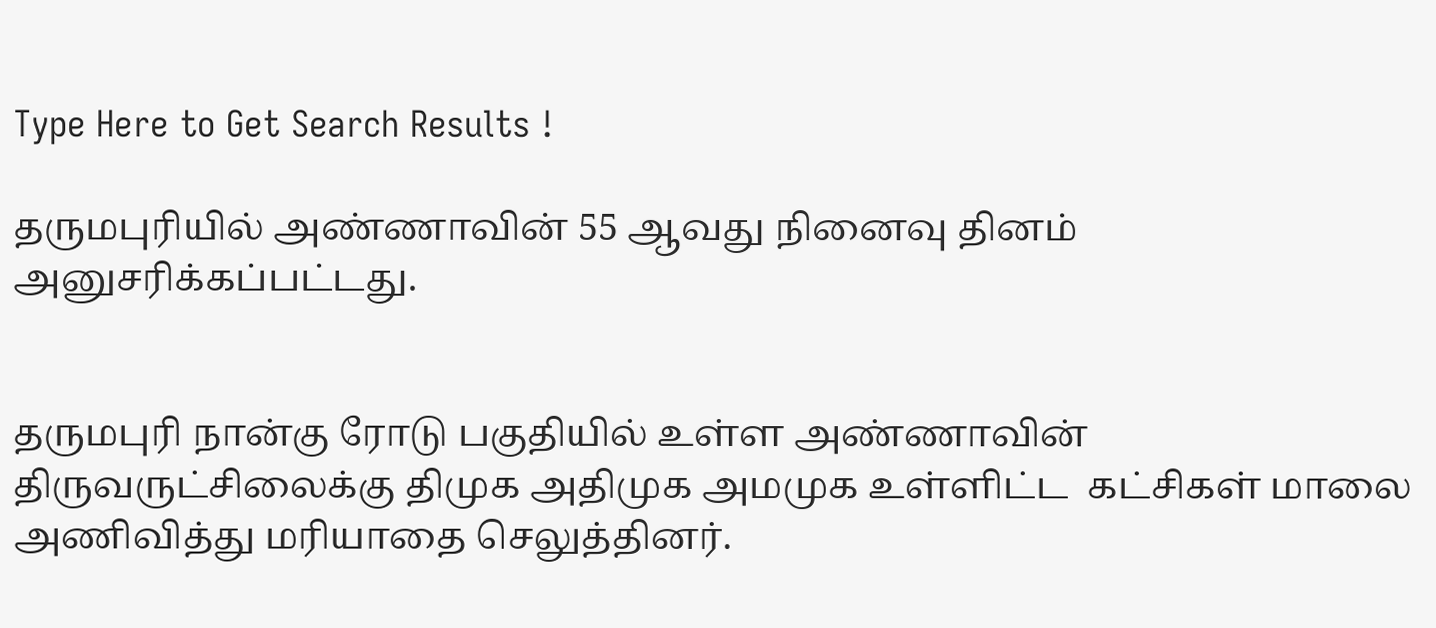Type Here to Get Search Results !

தருமபுரியில் அண்ணாவின் 55 ஆவது நினைவு தினம் அனுசரிக்கப்பட்டது.


தருமபுரி நான்கு ரோடு பகுதியில் உள்ள அண்ணாவின் திருவருட்சிலைக்கு திமுக அதிமுக அமமுக உள்ளிட்ட  கட்சிகள் மாலை அணிவித்து மரியாதை செலுத்தினர்.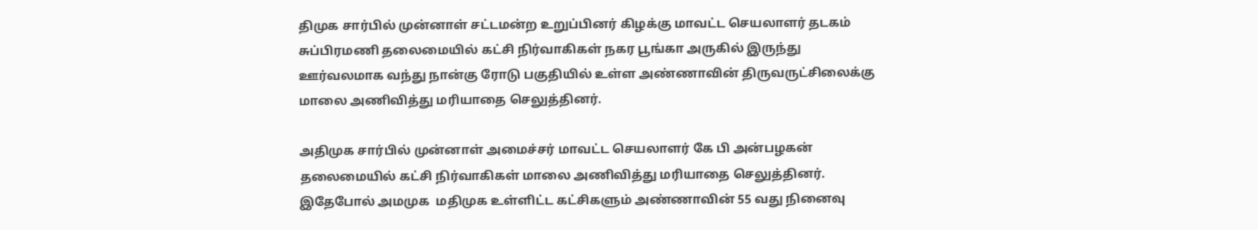திமுக சார்பில் முன்னாள் சட்டமன்ற உறுப்பினர் கிழக்கு மாவட்ட செயலாளர் தடகம் சுப்பிரமணி தலைமையில் கட்சி நிர்வாகிகள் நகர பூங்கா அருகில் இருந்து ஊர்வலமாக வந்து நான்கு ரோடு பகுதியில் உள்ள அண்ணாவின் திருவருட்சிலைக்கு மாலை அணிவித்து மரியாதை செலுத்தினர்.

அதிமுக சார்பில் முன்னாள் அமைச்சர் மாவட்ட செயலாளர் கே பி அன்பழகன் தலைமையில் கட்சி நிர்வாகிகள் மாலை அணிவித்து மரியாதை செலுத்தினர். இதேபோல் அமமுக  மதிமுக உள்ளிட்ட கட்சிகளும் அண்ணாவின் 55 வது நினைவு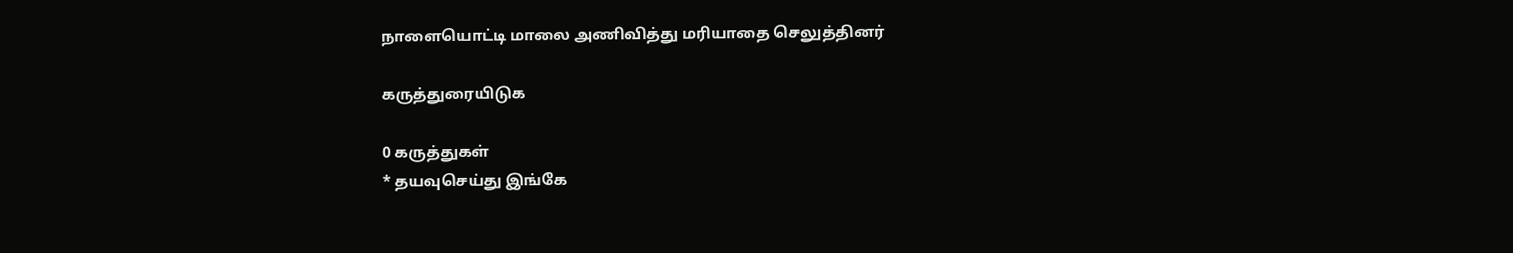நாளையொட்டி மாலை அணிவித்து மரியாதை செலுத்தினர்

கருத்துரையிடுக

0 கருத்துகள்
* தயவுசெய்து இங்கே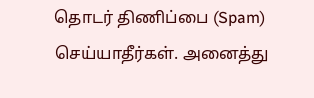தொடர் திணிப்பை (Spam) செய்யாதீர்கள். அனைத்து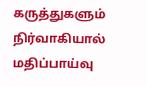கருத்துகளும் நிர்வாகியால் மதிப்பாய்வு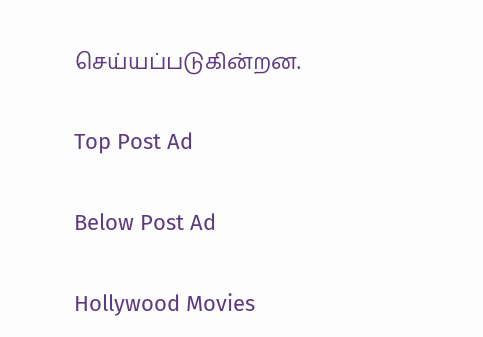செய்யப்படுகின்றன.

Top Post Ad

Below Post Ad

Hollywood Movies